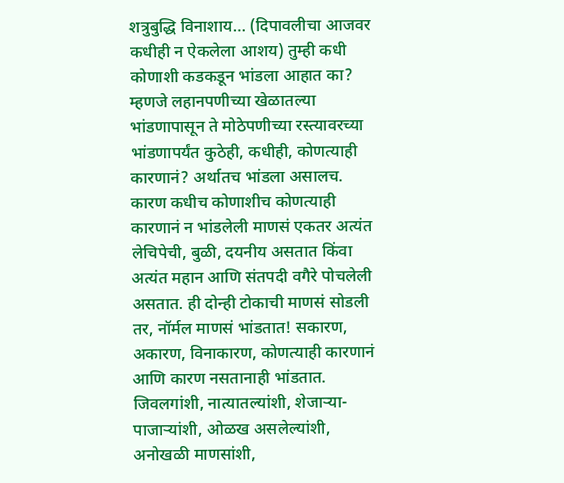शत्रुबुद्धि विनाशाय… (दिपावलीचा आजवर कधीही न ऐकलेला आशय) तुम्ही कधी कोणाशी कडकडून भांडला आहात का? म्हणजे लहानपणीच्या खेळातल्या भांडणापासून ते मोठेपणीच्या रस्त्यावरच्या भांडणापर्यंत कुठेही, कधीही, कोणत्याही कारणानं? अर्थातच भांडला असालच. कारण कधीच कोणाशीच कोणत्याही कारणानं न भांडलेली माणसं एकतर अत्यंत लेचिपेची, बुळी, दयनीय असतात किंवा अत्यंत महान आणि संतपदी वगैरे पोचलेली असतात. ही दोन्ही टोकाची माणसं सोडली तर, नॉर्मल माणसं भांडतात! सकारण, अकारण, विनाकारण, कोणत्याही कारणानं आणि कारण नसतानाही भांडतात. जिवलगांशी, नात्यातल्यांशी, शेजाऱ्या-पाजाऱ्यांशी, ओळख असलेल्यांशी, अनोखळी माणसांशी,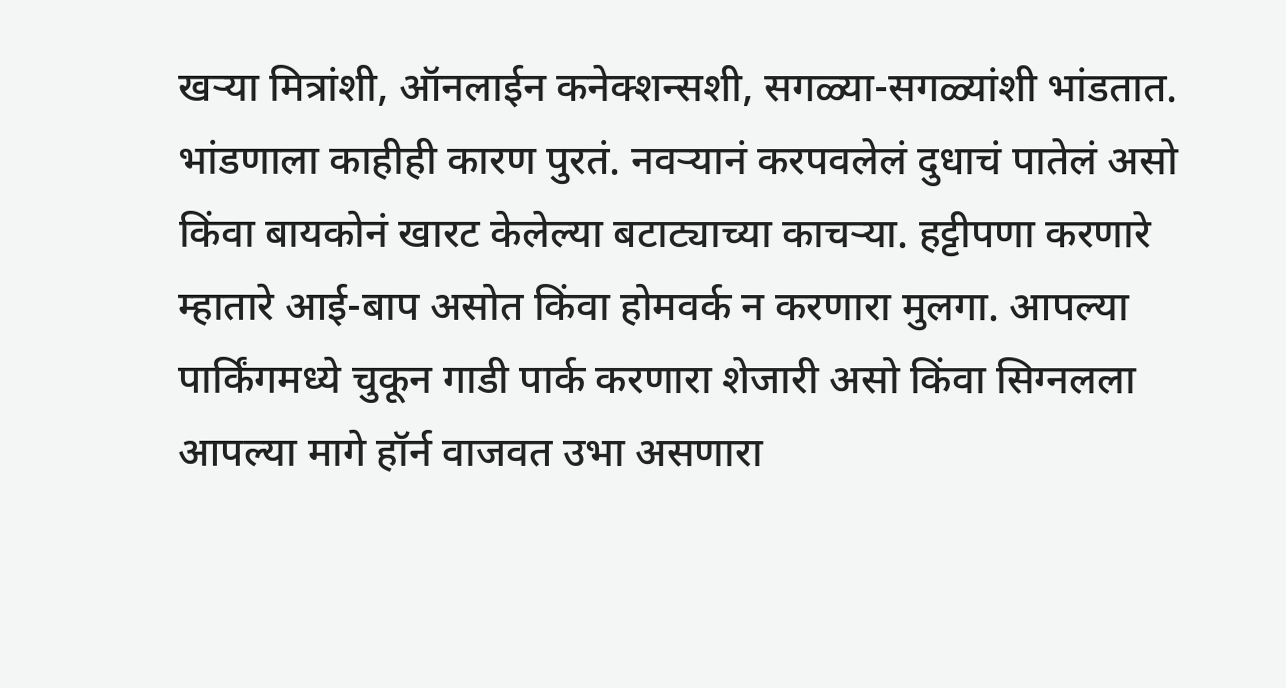खऱ्या मित्रांशी, ऑनलाईन कनेक्शन्सशी, सगळ्या-सगळ्यांशी भांडतात. भांडणाला काहीही कारण पुरतं. नवऱ्यानं करपवलेलं दुधाचं पातेलं असो किंवा बायकोनं खारट केलेल्या बटाट्याच्या काचऱ्या. हट्टीपणा करणारे म्हातारे आई-बाप असोत किंवा होमवर्क न करणारा मुलगा. आपल्या पार्किंगमध्ये चुकून गाडी पार्क करणारा शेजारी असो किंवा सिग्नलला आपल्या मागे हॉर्न वाजवत उभा असणारा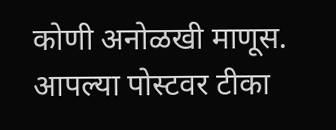कोणी अनोळखी माणूस. आपल्या पोस्टवर टीका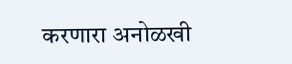करणारा अनोळखी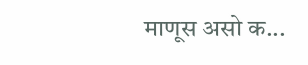माणूस असो क...